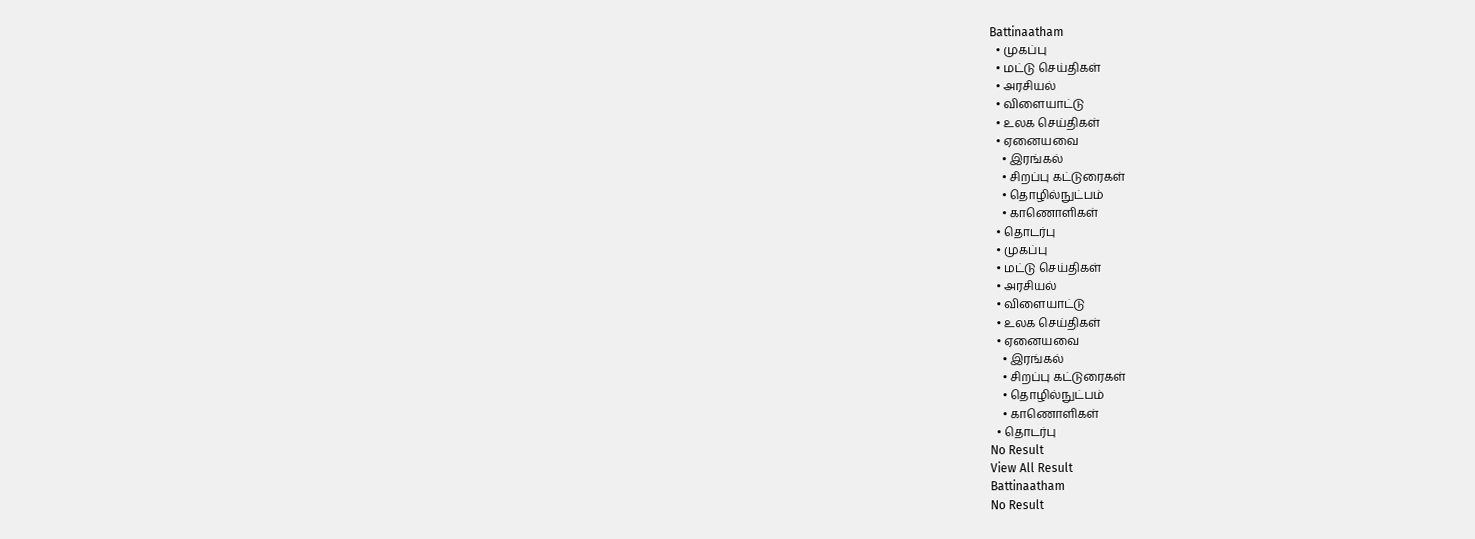Battinaatham
  • முகப்பு
  • மட்டு செய்திகள்
  • அரசியல்
  • விளையாட்டு
  • உலக செய்திகள்
  • ஏனையவை
    • இரங்கல்
    • சிறப்பு கட்டுரைகள்
    • தொழில்நுட்பம்
    • காணொளிகள்
  • தொடர்பு
  • முகப்பு
  • மட்டு செய்திகள்
  • அரசியல்
  • விளையாட்டு
  • உலக செய்திகள்
  • ஏனையவை
    • இரங்கல்
    • சிறப்பு கட்டுரைகள்
    • தொழில்நுட்பம்
    • காணொளிகள்
  • தொடர்பு
No Result
View All Result
Battinaatham
No Result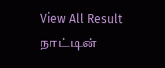View All Result
நாட்டின்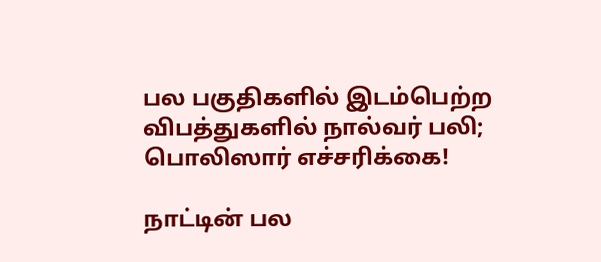பல பகுதிகளில் இடம்பெற்ற விபத்துகளில் நால்வர் பலி; பொலிஸார் எச்சரிக்கை!

நாட்டின் பல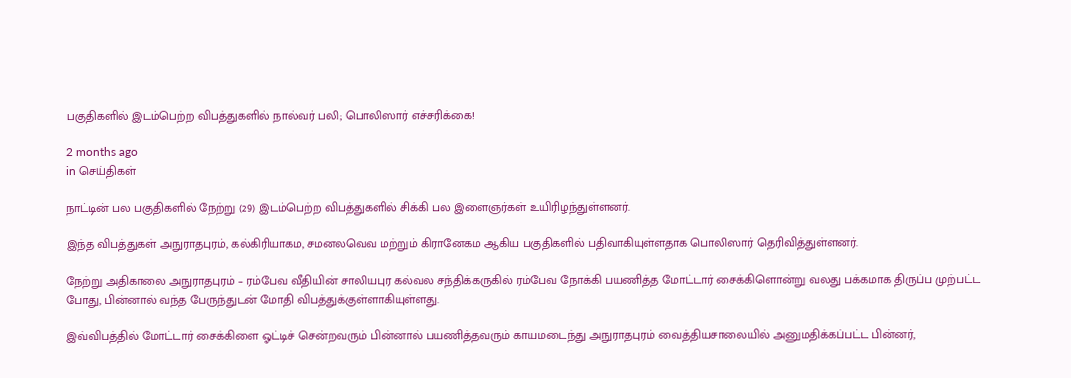பகுதிகளில் இடம்பெற்ற விபத்துகளில் நால்வர் பலி; பொலிஸார் எச்சரிக்கை!

2 months ago
in செய்திகள்

நாட்டின் பல பகுதிகளில் நேற்று (29) இடம்பெற்ற விபத்துகளில் சிக்கி பல இளைஞர்கள் உயிரிழந்துள்ளனர்.

இந்த விபத்துகள் அநுராதபுரம், கல்கிரியாகம, சமனலவெவ மற்றும் கிரானேகம ஆகிய பகுதிகளில் பதிவாகியுள்ளதாக பொலிஸார் தெரிவித்துள்ளனர்.

நேற்று அதிகாலை அநுராதபுரம் – ரம்பேவ வீதியின் சாலியபுர கல்வல சந்திக்கருகில் ரம்பேவ நோக்கி பயணித்த மோட்டார் சைக்கிளொன்று வலது பக்கமாக திருப்ப முற்பட்ட போது, பின்னால் வந்த பேருந்துடன் மோதி விபத்துக்குள்ளாகியுள்ளது.

இவ்விபத்தில் மோட்டார் சைக்கிளை ஓட்டிச் சென்றவரும் பின்னால் பயணித்தவரும் காயமடைந்து அநுராதபுரம் வைத்தியசாலையில் அனுமதிக்கப்பட்ட பின்னர்,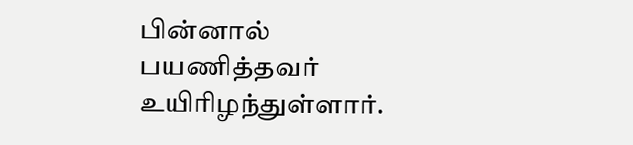பின்னால் பயணித்தவர் உயிரிழந்துள்ளார்.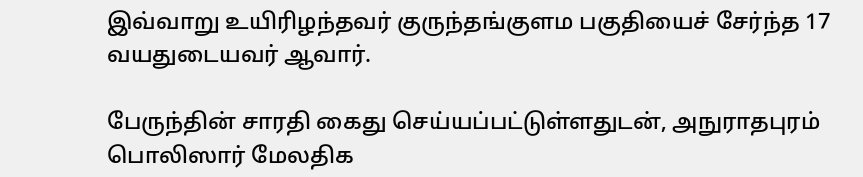இவ்வாறு உயிரிழந்தவர் குருந்தங்குளம பகுதியைச் சேர்ந்த 17 வயதுடையவர் ஆவார்.

பேருந்தின் சாரதி கைது செய்யப்பட்டுள்ளதுடன், அநுராதபுரம் பொலிஸார் மேலதிக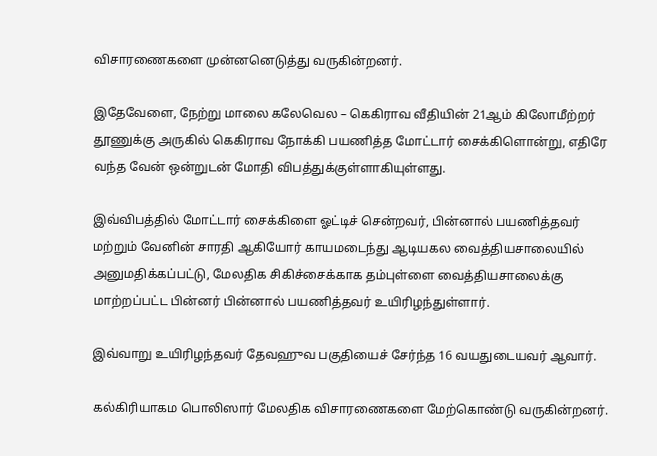விசாரணைகளை முன்னனெடுத்து வருகின்றனர்.

இதேவேளை, நேற்று மாலை கலேவெல – கெகிராவ வீதியின் 21ஆம் கிலோமீற்றர் தூணுக்கு அருகில் கெகிராவ நோக்கி பயணித்த மோட்டார் சைக்கிளொன்று, எதிரே வந்த வேன் ஒன்றுடன் மோதி விபத்துக்குள்ளாகியுள்ளது.

இவ்விபத்தில் மோட்டார் சைக்கிளை ஓட்டிச் சென்றவர், பின்னால் பயணித்தவர் மற்றும் வேனின் சாரதி ஆகியோர் காயமடைந்து ஆடியகல வைத்தியசாலையில் அனுமதிக்கப்பட்டு, மேலதிக சிகிச்சைக்காக தம்புள்ளை வைத்தியசாலைக்கு மாற்றப்பட்ட பின்னர் பின்னால் பயணித்தவர் உயிரிழந்துள்ளார்.

இவ்வாறு உயிரிழந்தவர் தேவஹுவ பகுதியைச் சேர்ந்த 16 வயதுடையவர் ஆவார்.

கல்கிரியாகம பொலிஸார் மேலதிக விசாரணைகளை மேற்கொண்டு வருகின்றனர்.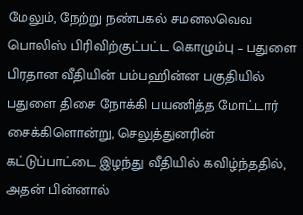மேலும், நேற்று நண்பகல் சமனலவெவ பொலிஸ் பிரிவிற்குட்பட்ட கொழும்பு – பதுளை பிரதான வீதியின் பம்பஹின்ன பகுதியில் பதுளை திசை நோக்கி பயணித்த மோட்டார் சைக்கிளொன்று, செலுத்துனரின் கட்டுப்பாட்டை இழந்து வீதியில் கவிழ்ந்ததில், அதன் பின்னால்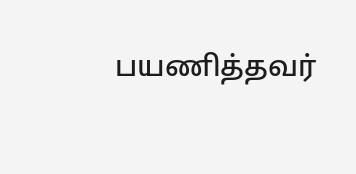பயணித்தவர்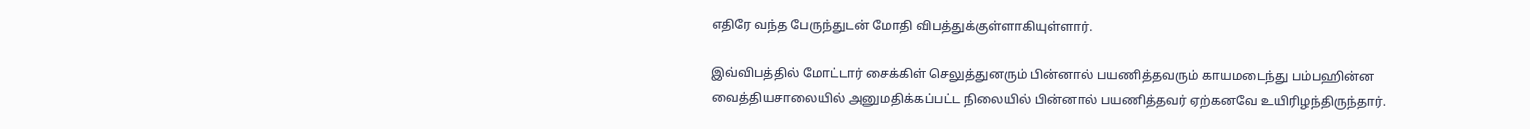எதிரே வந்த பேருந்துடன் மோதி விபத்துக்குள்ளாகியுள்ளார்.

இவ்விபத்தில் மோட்டார் சைக்கிள் செலுத்துனரும் பின்னால் பயணித்தவரும் காயமடைந்து பம்பஹின்ன வைத்தியசாலையில் அனுமதிக்கப்பட்ட நிலையில் பின்னால் பயணித்தவர் ஏற்கனவே உயிரிழந்திருந்தார்.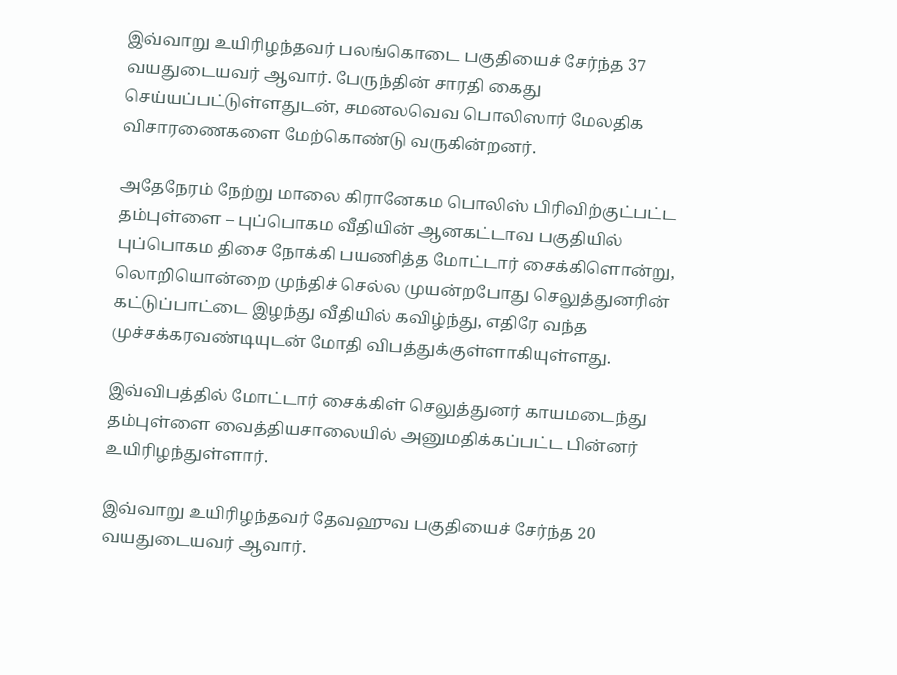இவ்வாறு உயிரிழந்தவர் பலங்கொடை பகுதியைச் சேர்ந்த 37 வயதுடையவர் ஆவார். பேருந்தின் சாரதி கைது செய்யப்பட்டுள்ளதுடன், சமனலவெவ பொலிஸார் மேலதிக விசாரணைகளை மேற்கொண்டு வருகின்றனர்.

அதேநேரம் நேற்று மாலை கிரானேகம பொலிஸ் பிரிவிற்குட்பட்ட தம்புள்ளை – புப்பொகம வீதியின் ஆனகட்டாவ பகுதியில் புப்பொகம திசை நோக்கி பயணித்த மோட்டார் சைக்கிளொன்று, லொறியொன்றை முந்திச் செல்ல முயன்றபோது செலுத்துனரின் கட்டுப்பாட்டை இழந்து வீதியில் கவிழ்ந்து, எதிரே வந்த முச்சக்கரவண்டியுடன் மோதி விபத்துக்குள்ளாகியுள்ளது.

இவ்விபத்தில் மோட்டார் சைக்கிள் செலுத்துனர் காயமடைந்து தம்புள்ளை வைத்தியசாலையில் அனுமதிக்கப்பட்ட பின்னர் உயிரிழந்துள்ளார்.

இவ்வாறு உயிரிழந்தவர் தேவஹுவ பகுதியைச் சேர்ந்த 20 வயதுடையவர் ஆவார்.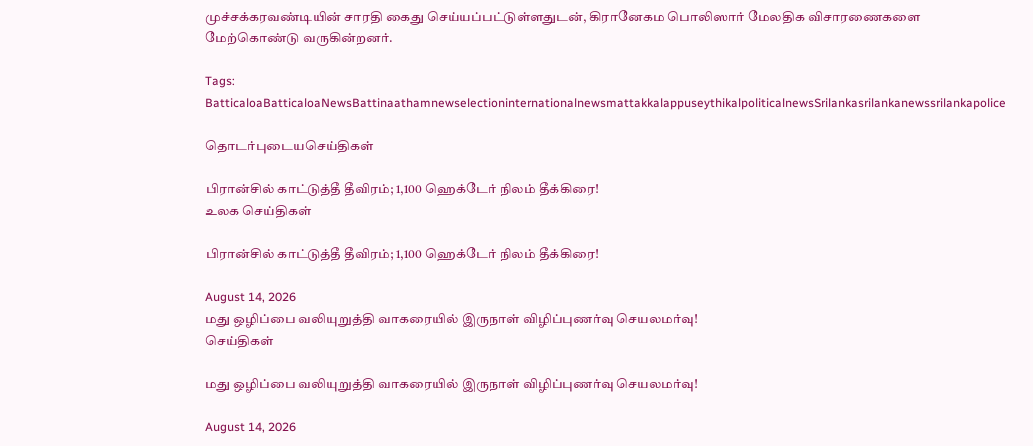முச்சக்கரவண்டியின் சாரதி கைது செய்யப்பட்டுள்ளதுடன், கிரானேகம பொலிஸார் மேலதிக விசாரணைகளை மேற்கொண்டு வருகின்றனர்.

Tags: BatticaloaBatticaloaNewsBattinaathamnewselectioninternationalnewsmattakkalappuseythikalpoliticalnewsSrilankasrilankanewssrilankapolice

தொடர்புடையசெய்திகள்

பிரான்சில் காட்டுத்தீ தீவிரம்; 1,100 ஹெக்டேர் நிலம் தீக்கிரை!
உலக செய்திகள்

பிரான்சில் காட்டுத்தீ தீவிரம்; 1,100 ஹெக்டேர் நிலம் தீக்கிரை!

August 14, 2026
மது ஒழிப்பை வலியுறுத்தி வாகரையில் இருநாள் விழிப்புணர்வு செயலமர்வு!
செய்திகள்

மது ஒழிப்பை வலியுறுத்தி வாகரையில் இருநாள் விழிப்புணர்வு செயலமர்வு!

August 14, 2026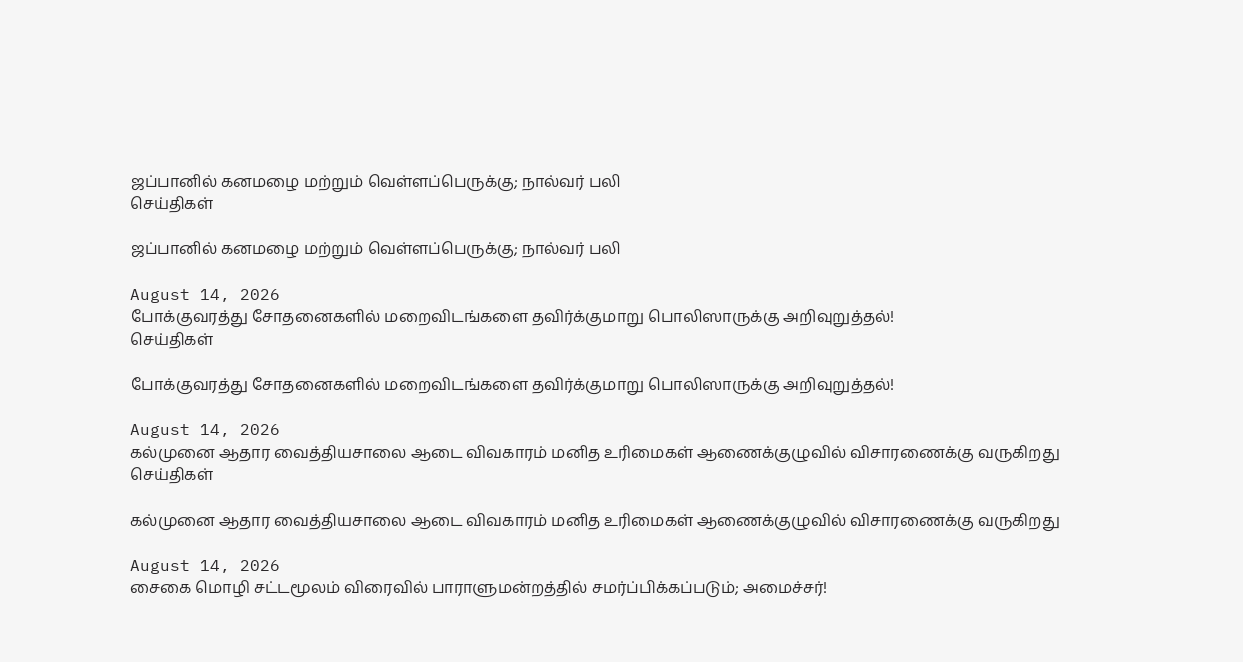ஜப்பானில் கனமழை மற்றும் வெள்ளப்பெருக்கு; நால்வர் பலி
செய்திகள்

ஜப்பானில் கனமழை மற்றும் வெள்ளப்பெருக்கு; நால்வர் பலி

August 14, 2026
போக்குவரத்து சோதனைகளில் மறைவிடங்களை தவிர்க்குமாறு பொலிஸாருக்கு அறிவுறுத்தல்!
செய்திகள்

போக்குவரத்து சோதனைகளில் மறைவிடங்களை தவிர்க்குமாறு பொலிஸாருக்கு அறிவுறுத்தல்!

August 14, 2026
கல்முனை ஆதார வைத்தியசாலை ஆடை விவகாரம் மனித உரிமைகள் ஆணைக்குழுவில் விசாரணைக்கு வருகிறது
செய்திகள்

கல்முனை ஆதார வைத்தியசாலை ஆடை விவகாரம் மனித உரிமைகள் ஆணைக்குழுவில் விசாரணைக்கு வருகிறது

August 14, 2026
சைகை மொழி சட்டமூலம் விரைவில் பாராளுமன்றத்தில் சமர்ப்பிக்கப்படும்; அமைச்சர்!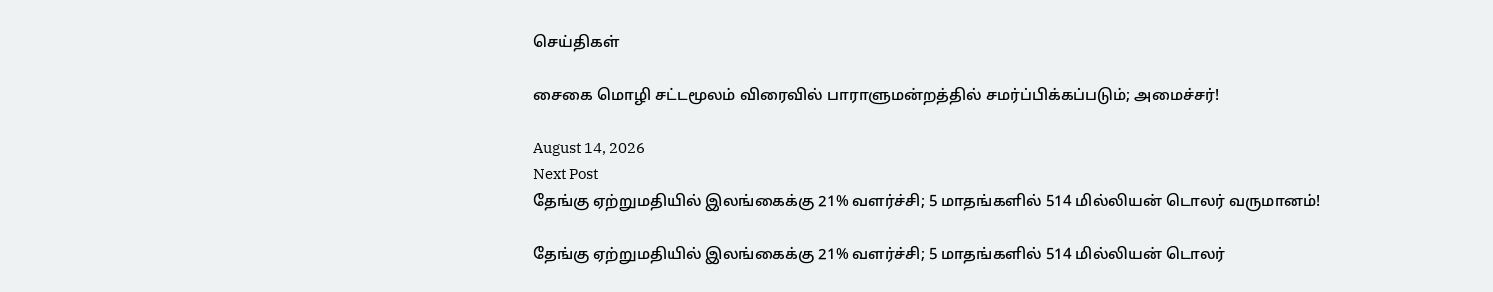செய்திகள்

சைகை மொழி சட்டமூலம் விரைவில் பாராளுமன்றத்தில் சமர்ப்பிக்கப்படும்; அமைச்சர்!

August 14, 2026
Next Post
தேங்கு ஏற்றுமதியில் இலங்கைக்கு 21% வளர்ச்சி; 5 மாதங்களில் 514 மில்லியன் டொலர் வருமானம்!

தேங்கு ஏற்றுமதியில் இலங்கைக்கு 21% வளர்ச்சி; 5 மாதங்களில் 514 மில்லியன் டொலர்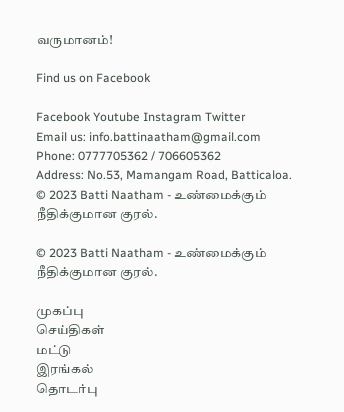வருமானம்!

Find us on Facebook

Facebook Youtube Instagram Twitter
Email us: info.battinaatham@gmail.com
Phone: 0777705362 / 706605362
Address: No.53, Mamangam Road, Batticaloa.
© 2023 Batti Naatham - உண்மைக்கும் நீதிக்குமான குரல்.

© 2023 Batti Naatham - உண்மைக்கும் நீதிக்குமான குரல்.

முகப்பு
செய்திகள்
மட்டு
இரங்கல்
தொடர்பு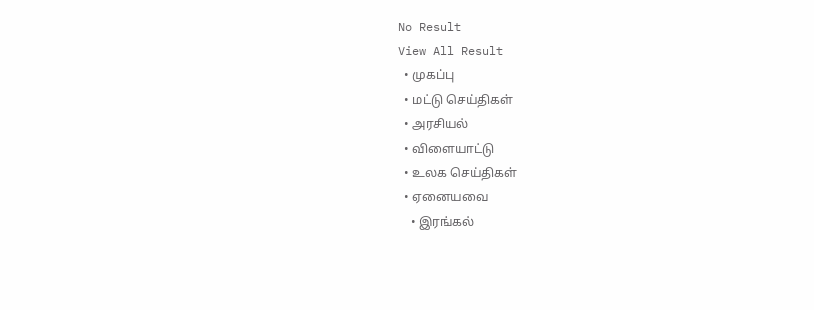No Result
View All Result
  • முகப்பு
  • மட்டு செய்திகள்
  • அரசியல்
  • விளையாட்டு
  • உலக செய்திகள்
  • ஏனையவை
    • இரங்கல்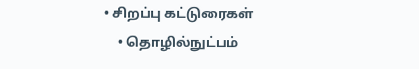• சிறப்பு கட்டுரைகள்
    • தொழில்நுட்பம்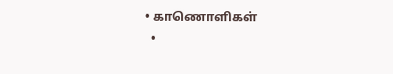• காணொளிகள்
  •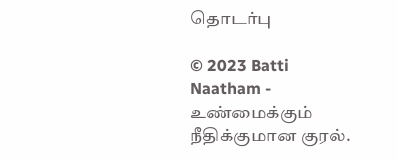தொடர்பு

© 2023 Batti Naatham - உண்மைக்கும் நீதிக்குமான குரல்.